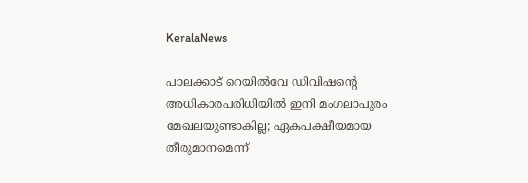KeralaNews

പാലക്കാട് റെയില്‍വേ ഡിവിഷന്റെ അധികാരപരിധിയില്‍ ഇനി മംഗലാപുരം മേഖലയുണ്ടാകില്ല; ഏകപക്ഷീയമായ തീരുമാനമെന്ന്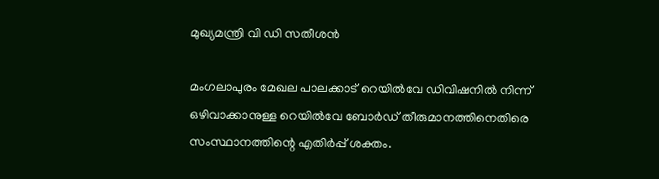മുഖ്യമന്ത്രി വി ഡി സതീശന്‍

മംഗലാപുരം മേഖല പാലക്കാട് റെയില്‍വേ ഡിവിഷനില്‍ നിന്ന് ഒഴിവാക്കാനുള്ള റെയില്‍വേ ബോര്‍ഡ് തീരുമാനത്തിനെതിരെ സംസ്ഥാനത്തിന്റെ എതിര്‍പ്പ് ശക്തം.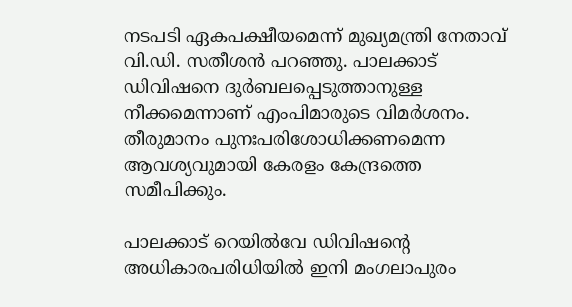നടപടി ഏകപക്ഷീയമെന്ന് മുഖ്യമന്ത്രി നേതാവ് വി.ഡി. സതീശന്‍ പറഞ്ഞു. പാലക്കാട് ഡിവിഷനെ ദുര്‍ബലപ്പെടുത്താനുള്ള നീക്കമെന്നാണ് എംപിമാരുടെ വിമര്‍ശനം. തീരുമാനം പുനഃപരിശോധിക്കണമെന്ന ആവശ്യവുമായി കേരളം കേന്ദ്രത്തെ സമീപിക്കും.

പാലക്കാട് റെയില്‍വേ ഡിവിഷന്റെ അധികാരപരിധിയില്‍ ഇനി മംഗലാപുരം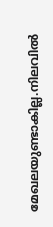മേഖലയുണ്ടാകില്ല.നിലവില്‍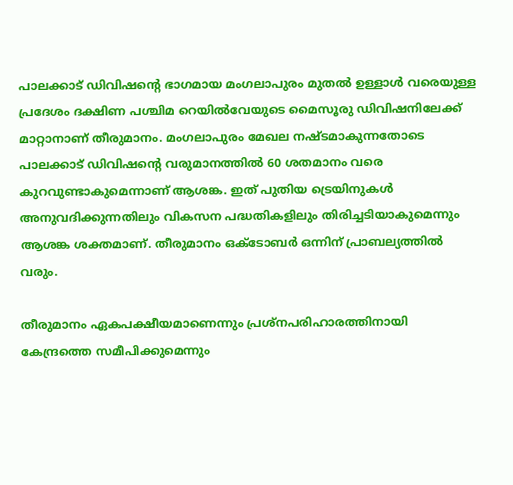പാലക്കാട് ഡിവിഷന്റെ ഭാഗമായ മംഗലാപുരം മുതല്‍ ഉള്ളാള്‍ വരെയുള്ള പ്രദേശം ദക്ഷിണ പശ്ചിമ റെയില്‍വേയുടെ മൈസൂരു ഡിവിഷനിലേക്ക് മാറ്റാനാണ് തീരുമാനം. മംഗലാപുരം മേഖല നഷ്ടമാകുന്നതോടെ പാലക്കാട് ഡിവിഷന്റെ വരുമാനത്തില്‍ 60 ശതമാനം വരെ കുറവുണ്ടാകുമെന്നാണ് ആശങ്ക. ഇത് പുതിയ ട്രെയിനുകള്‍ അനുവദിക്കുന്നതിലും വികസന പദ്ധതികളിലും തിരിച്ചടിയാകുമെന്നും ആശങ്ക ശക്തമാണ്. തീരുമാനം ഒക്ടോബര്‍ ഒന്നിന് പ്രാബല്യത്തില്‍ വരും.

തീരുമാനം ഏകപക്ഷീയമാണെന്നും പ്രശ്‌നപരിഹാരത്തിനായി കേന്ദ്രത്തെ സമീപിക്കുമെന്നും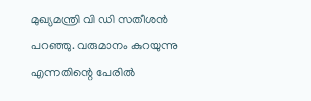മുഖ്യമന്ത്രി വി ഡി സതീശന്‍ പറഞ്ഞു. വരുമാനം കുറയുന്നു എന്നതിന്റെ പേരില്‍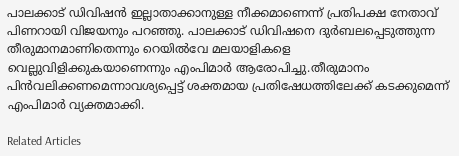പാലക്കാട് ഡിവിഷന്‍ ഇല്ലാതാക്കാനുള്ള നീക്കമാണെന്ന് പ്രതിപക്ഷ നേതാവ് പിണറായി വിജയനും പറഞ്ഞു. പാലക്കാട് ഡിവിഷനെ ദുര്‍ബലപ്പെടുത്തുന്ന തീരുമാനമാണിതെന്നും റെയില്‍വേ മലയാളികളെ വെല്ലുവിളിക്കുകയാണെന്നും എംപിമാര്‍ ആരോപിച്ചു.തീരുമാനം പിന്‍വലിക്കണമെന്നാവശ്യപ്പെട്ട് ശക്തമായ പ്രതിഷേധത്തിലേക്ക് കടക്കുമെന്ന് എംപിമാര്‍ വ്യക്തമാക്കി.

Related Articles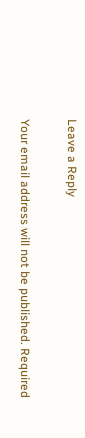Leave a Reply

Your email address will not be published. Required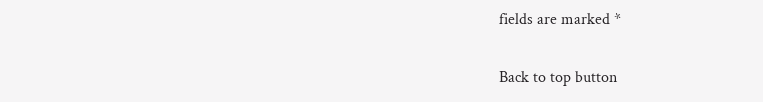fields are marked *

Back to top button